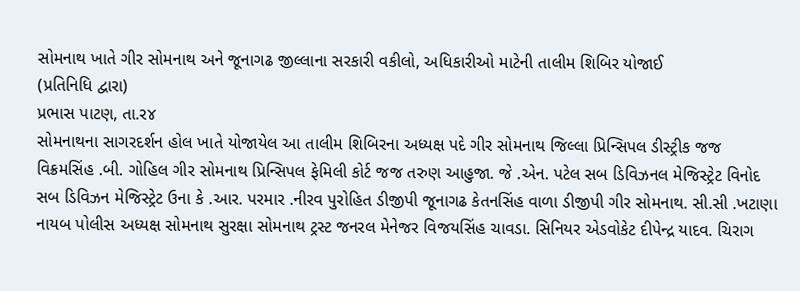સોમનાથ ખાતે ગીર સોમનાથ અને જૂનાગઢ જીલ્લાના સરકારી વકીલો, અધિકારીઓ માટેની તાલીમ શિબિર યોજાઈ
(પ્રતિનિધિ દ્વારા)
પ્રભાસ પાટણ, તા.ર૪
સોમનાથના સાગરદર્શન હોલ ખાતે યોજાયેલ આ તાલીમ શિબિરના અધ્યક્ષ પદે ગીર સોમનાથ જિલ્લા પ્રિન્સિપલ ડીસ્ટ્રીક જજ વિક્રમસિંહ .બી. ગોહિલ ગીર સોમનાથ પ્રિન્સિપલ ફેમિલી કોર્ટ જજ તરુણ આહુજા. જે .એન. પટેલ સબ ડિવિઝનલ મેજિસ્ટ્રેટ વિનોદ સબ ડિવિઝન મેજિસ્ટ્રેટ ઉના કે .આર. પરમાર .નીરવ પુરોહિત ડીજીપી જૂનાગઢ કેતનસિંહ વાળા ડીજીપી ગીર સોમનાથ. સી.સી .ખટાણા નાયબ પોલીસ અધ્યક્ષ સોમનાથ સુરક્ષા સોમનાથ ટ્રસ્ટ જનરલ મેનેજર વિજયસિંહ ચાવડા. સિનિયર એડવોકેટ દીપેન્દ્ર યાદવ. ચિરાગ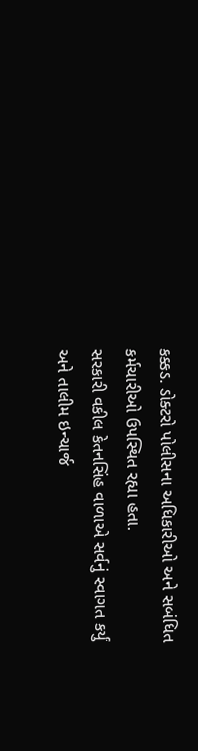કક્કડ. ડોક્ટરો પોલીસના અધિકારીઓ અને સબંધિત કર્મચારીઓ ઉપસ્થિત રહ્યા હતા.
સરકારી વકીલ કેતનસિંહ વાળાએ સર્વનું સ્વાગત કર્યું અને તાલીમ ઇન્ચાર્જ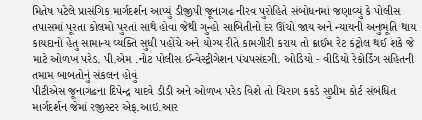મિતેષ પટેલે પ્રાસંગિક માર્ગદર્શન આપ્યું ડીજીપી જૂનાગઢ નીરવ પુરોહિતે સંબોધનમાં જણાવ્યું કે પોલીસ તપાસમાં પૂરતા કોલમો પુરતાં સાથે હોવા જેથી ગુન્હો સાબિતીનો દર ઊંચો જાય અને ન્યાયની અનુભૂતિ થાય કાયદાનો હેતુ સામાન્ય વ્યક્તિ સુધી પહોંચે અને યોગ્ય રીતે કામગીરી કરાય તો ક્રાઈમ રેટ કંટ્રોલ થઈ શકે જે માટે ઓળખ પરેડ. પી.એમ .નોટ પોલીસ ઈન્વેસ્ટ્રીગેશન પંચપસંદગી. ઓડિયો - વીડિયો રેકોર્ડિંગ સહિતની તમામ બાબતોનું સંકલન હોવું
પીટીએસ જૂનાગઢના દિપેન્દ્ર યાદવે ડીડી અને ઓળખ પરેડ વિશે તો ચિરાગ કકડે સુપ્રીમ કોર્ટ સંબંધિત માર્ગદર્શન જેમાં રજીસ્ટર એફ.આઇ.આર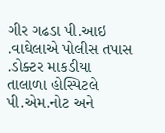ગીર ગઢડા પી.આઇ .વાઘેલાએ પોલીસ તપાસ .ડોક્ટર માકડીયા તાલાળા હોસ્પિટલે પી.એમ.નોટ અને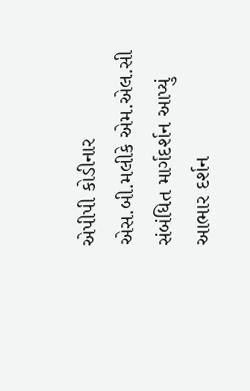એપીપી કોડીનાર એસ.બી.મલીકે એમ.એલ.સી સંબંધિત માર્ગદર્શન આપ્યું આભાર દર્શન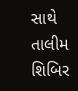સાથે તાલીમ શિબિર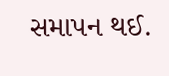સમાપન થઈ.